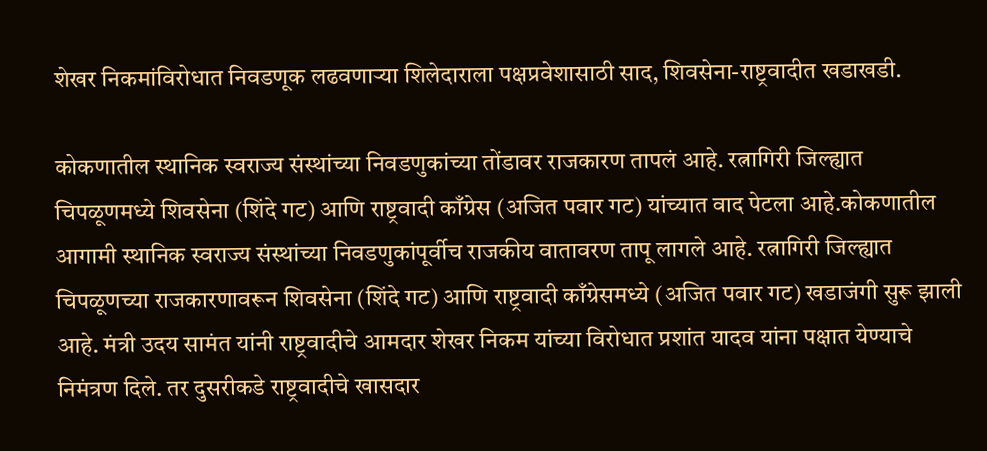शेखर निकमांविरोधात निवडणूक लढवणाऱ्या शिलेदाराला पक्षप्रवेशासाठी साद, शिवसेना-राष्ट्रवादीत खडाखडी.

कोकणातील स्थानिक स्वराज्य संस्थांच्या निवडणुकांच्या तोंडावर राजकारण तापलं आहे. रत्नागिरी जिल्ह्यात चिपळूणमध्ये शिवसेना (शिंदे गट) आणि राष्ट्रवादी काँग्रेस (अजित पवार गट) यांच्यात वाद पेटला आहे.कोकणातील आगामी स्थानिक स्वराज्य संस्थांच्या निवडणुकांपूर्वीच राजकीय वातावरण तापू लागले आहे. रत्नागिरी जिल्ह्यात चिपळूणच्या राजकारणावरून शिवसेना (शिंदे गट) आणि राष्ट्रवादी काँग्रेसमध्ये (अजित पवार गट) खडाजंगी सुरू झाली आहे. मंत्री उदय सामंत यांनी राष्ट्रवादीचे आमदार शेखर निकम यांच्या विरोधात प्रशांत यादव यांना पक्षात येण्याचे निमंत्रण दिले. तर दुसरीकडे राष्ट्रवादीचे खासदार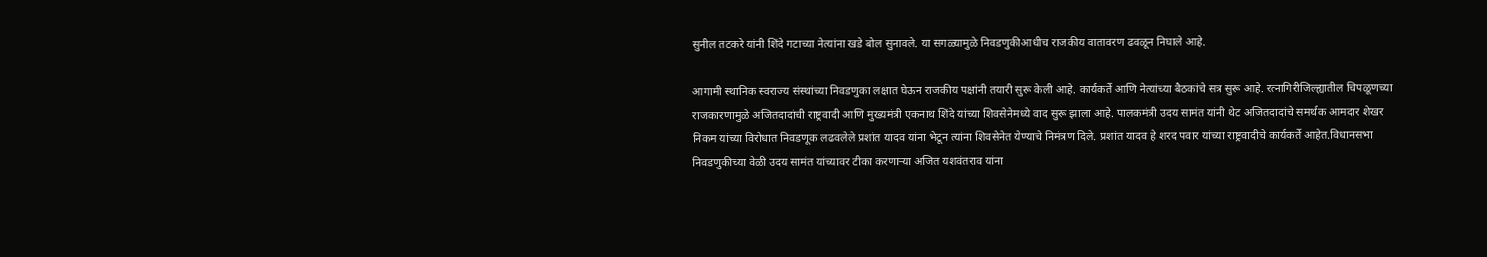सुनील तटकरे यांनी शिंदे गटाच्या नेत्यांना खडे बोल सुनावले. या सगळ्यामुळे निवडणुकीआधीच राजकीय वातावरण ढवळून निघाले आहे.

आगामी स्थानिक स्वराज्य संस्थांच्या निवडणुका लक्षात घेऊन राजकीय पक्षांनी तयारी सुरू केली आहे. कार्यकर्ते आणि नेत्यांच्या बैठकांचे सत्र सुरू आहे. रत्नागिरीजिल्ह्यातील चिपळूणच्या राजकारणामुळे अजितदादांची राष्ट्रवादी आणि मुख्यमंत्री एकनाथ शिंदे यांच्या शिवसेनेमध्ये वाद सुरू झाला आहे. पालकमंत्री उदय सामंत यांनी थेट अजितदादांचे समर्थक आमदार शेखर निकम यांच्या विरोधात निवडणूक लढवलेले प्रशांत यादव यांना भेटून त्यांना शिवसेनेत येण्याचे निमंत्रण दिले. प्रशांत यादव हे शरद पवार यांच्या राष्ट्रवादीचे कार्यकर्ते आहेत.विधानसभा निवडणुकीच्या वेळी उदय सामंत यांच्यावर टीका करणाऱ्या अजित यशवंतराव यांना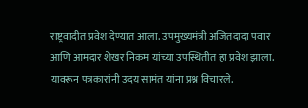राष्ट्रवादीत प्रवेश देण्यात आला. उपमुख्यमंत्री अजितदादा पवार आणि आमदार शेखर निकम यांच्या उपस्थितीत हा प्रवेश झाला. यावरून पत्रकारांनी उदय सामंत यांना प्रश्न विचारले.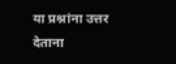या प्रश्नांना उत्तर देताना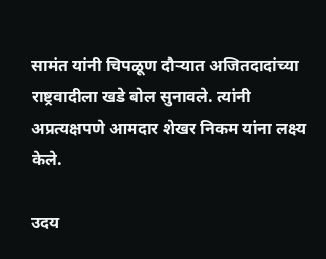सामंत यांनी चिपळूण दौऱ्यात अजितदादांच्या राष्ट्रवादीला खडे बोल सुनावले. त्यांनी अप्रत्यक्षपणे आमदार शेखर निकम यांना लक्ष्य केले.

उदय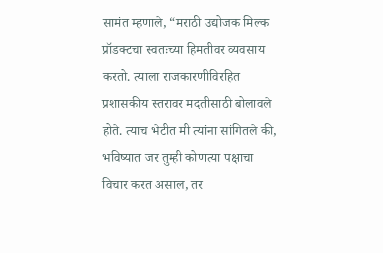सामंत म्हणाले, “मराठी उद्योजक मिल्क प्रॉडक्टचा स्वतःच्या हिमतीवर व्यवसाय करतो. त्याला राजकारणीविरहित प्रशासकीय स्तरावर मदतीसाठी बोलावले होते. त्याच भेटीत मी त्यांना सांगितले की, भविष्यात जर तुम्ही कोणत्या पक्षाचा विचार करत असाल, तर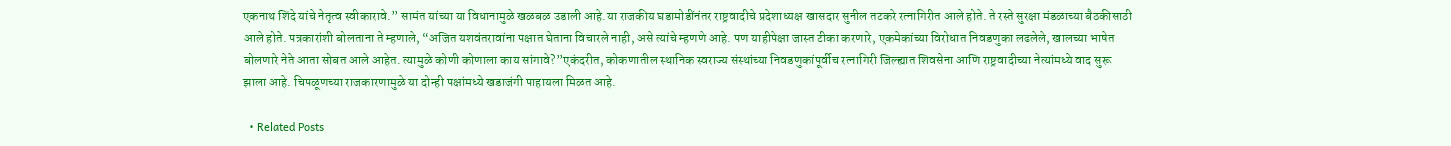एकनाथ शिंदे यांचे नेतृत्व स्वीकारावे.” सामंत यांच्या या विधानामुळे खळबळ उडाली आहे.या राजकीय घडामोडींनंतर राष्ट्रवादीचे प्रदेशाध्यक्ष खासदार सुनील तटकरे रत्नागिरीत आले होते. ते रस्ते सुरक्षा मंडळाच्या बैठकीसाठी आले होते. पत्रकारांशी बोलताना ते म्हणाले, “अजित यशवंतरावांना पक्षात घेताना विचारले नाही, असे त्यांचे म्हणणे आहे. पण याहीपेक्षा जास्त टीका करणारे, एकमेकांच्या विरोधात निवडणुका लढलेले, खालच्या भाषेत बोलणारे नेते आता सोबत आले आहेत. त्यामुळे कोणी कोणाला काय सांगावे?”एकंदरीत, कोकणातील स्थानिक स्वराज्य संस्थांच्या निवडणुकांपूर्वीच रत्नागिरी जिल्ह्यात शिवसेना आणि राष्ट्रवादीच्या नेत्यांमध्ये वाद सुरू झाला आहे. चिपळूणच्या राजकारणामुळे या दोन्ही पक्षांमध्ये खडाजंगी पाहायला मिळत आहे.

  • Related Posts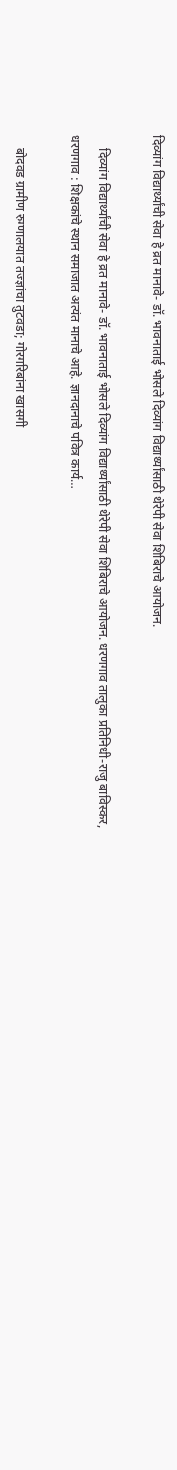दिव्यांग विद्यार्थ्यांची सेवा हे व्रत मानावे- डॉ. भावनाताई भोसले दिव्यांग विद्यार्थ्यांसाठी थेरेपी सेवा शिबिराचे आयोजन.

    दिव्यांग विद्यार्थ्यांची सेवा हे व्रत मानावे- डॉ. भावनाताई भोसले दिव्यांग विद्यार्थ्यांसाठी थेरेपी सेवा शिबिराचे आयोजन. धरणगाव तालुका प्रतिनिधी-राजु बाविस्कर, धरणगाव : शिक्षकांचे स्थान समाजात अत्यंत मानाचे आहे. ज्ञानदानाचे पवित्र कार्य…

    बोदवड ग्रामीण रुग्णालयात तज्ज्ञांचा तुटवडा; गोरगरिबांना खासगी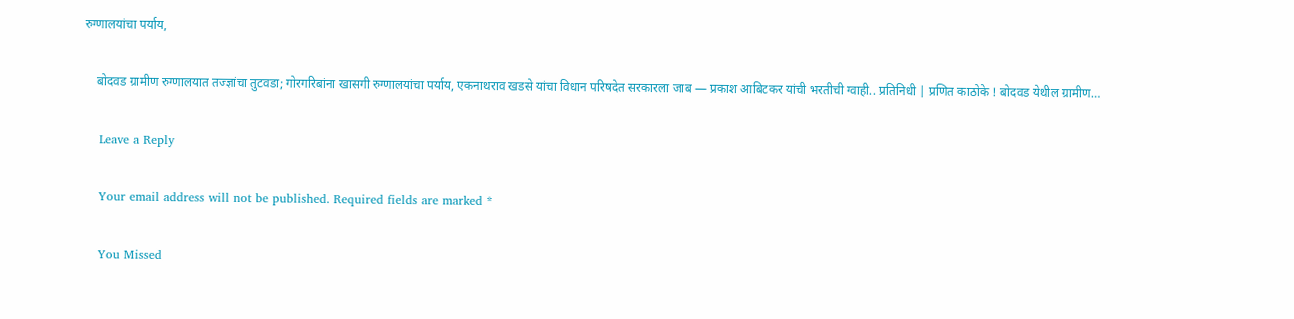रुग्णालयांचा पर्याय,

    बोदवड ग्रामीण रुग्णालयात तज्ज्ञांचा तुटवडा; गोरगरिबांना खासगी रुग्णालयांचा पर्याय, एकनाथराव खडसे यांचा विधान परिषदेत सरकारला जाब — प्रकाश आबिटकर यांची भरतीची ग्वाही.. प्रतिनिधी | प्रणित काठोके ! बोदवड येथील ग्रामीण…

    Leave a Reply

    Your email address will not be published. Required fields are marked *

    You Missed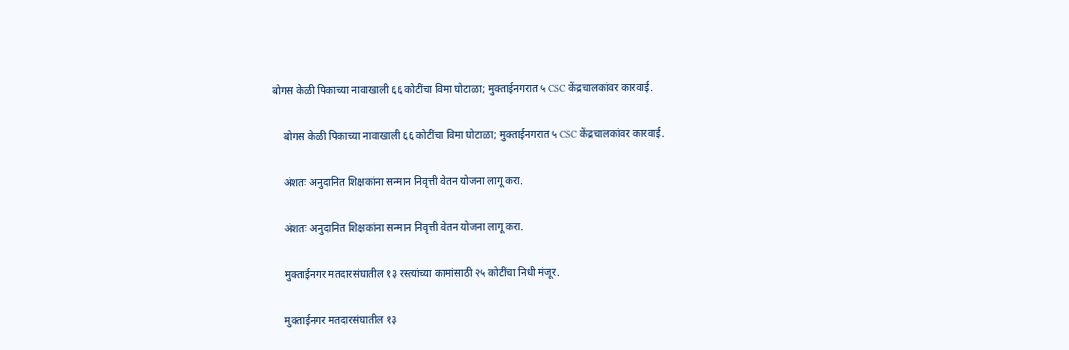बोगस केळी पिकाच्या नावाखाली ६६ कोटींचा विमा घोटाळा; मुक्ताईनगरात ५ CSC केंद्रचालकांवर कारवाई.

    बोगस केळी पिकाच्या नावाखाली ६६ कोटींचा विमा घोटाळा; मुक्ताईनगरात ५ CSC केंद्रचालकांवर कारवाई.

    अंशतः अनुदानित शिक्षकांना सन्मान निवृत्ती वेतन योजना लागू करा.

    अंशतः अनुदानित शिक्षकांना सन्मान निवृत्ती वेतन योजना लागू करा.

    मुक्ताईनगर मतदारसंघातील १३ रस्त्यांच्या कामांसाठी २५ कोटींचा निधी मंजूर.

    मुक्ताईनगर मतदारसंघातील १३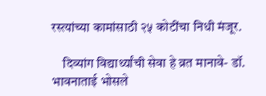रस्त्यांच्या कामांसाठी २५ कोटींचा निधी मंजूर.

    दिव्यांग विद्यार्थ्यांची सेवा हे व्रत मानावे- डॉ. भावनाताई भोसले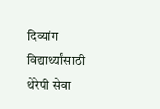दिव्यांग विद्यार्थ्यांसाठी थेरेपी सेवा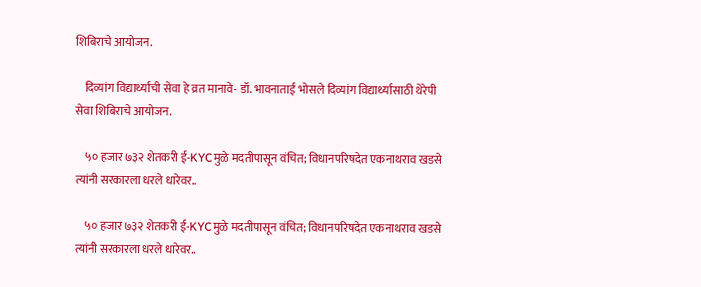शिबिराचे आयोजन.

    दिव्यांग विद्यार्थ्यांची सेवा हे व्रत मानावे- डॉ. भावनाताई भोसले दिव्यांग विद्यार्थ्यांसाठी थेरेपी सेवा शिबिराचे आयोजन.

    ५० हजार ७३२ शेतकरी ई-KYCमुळे मदतीपासून वंचित; विधानपरिषदेत एकनाथराव खडसे त्यांनी सरकारला धरले धारेवर..

    ५० हजार ७३२ शेतकरी ई-KYCमुळे मदतीपासून वंचित; विधानपरिषदेत एकनाथराव खडसे त्यांनी सरकारला धरले धारेवर..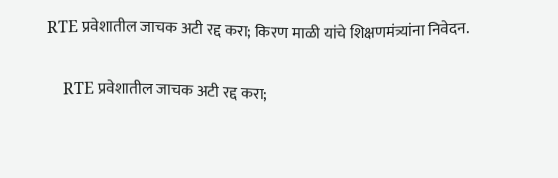RTE प्रवेशातील जाचक अटी रद्द करा; किरण माळी यांचे शिक्षणमंत्र्यांना निवेदन.

    RTE प्रवेशातील जाचक अटी रद्द करा;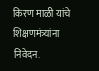किरण माळी यांचे शिक्षणमंत्र्यांना निवेदन.